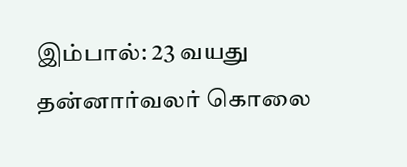இம்பால்: 23 வயது தன்னார்வலர் கொலை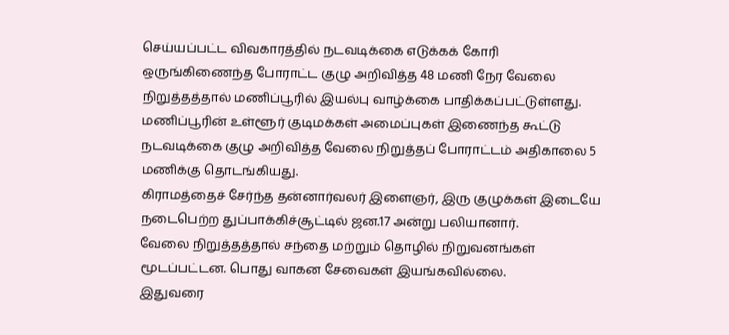செய்யப்பட்ட விவகாரத்தில் நடவடிக்கை எடுக்கக் கோரி ஒருங்கிணைந்த போராட்ட குழு அறிவித்த 48 மணி நேர வேலை நிறுத்தத்தால் மணிப்பூரில் இயல்பு வாழ்க்கை பாதிக்கப்பட்டுள்ளது.
மணிப்பூரின் உள்ளூர் குடிமக்கள் அமைப்புகள் இணைந்த கூட்டு நடவடிக்கை குழு அறிவித்த வேலை நிறுத்தப் போராட்டம் அதிகாலை 5 மணிக்கு தொடங்கியது.
கிராமத்தைச் சேர்ந்த தன்னார்வலர் இளைஞர், இரு குழுக்கள் இடையே நடைபெற்ற துப்பாக்கிச்சூட்டில் ஜன.17 அன்று பலியானார்.
வேலை நிறுத்தத்தால் சந்தை மற்றும் தொழில் நிறுவனங்கள் மூடப்பட்டன. பொது வாகன சேவைகள் இயங்கவில்லை.
இதுவரை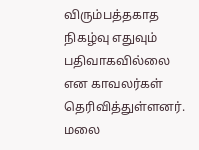விரும்பத்தகாத நிகழ்வு எதுவும் பதிவாகவில்லை என காவலர்கள் தெரிவித்துள்ளனர்.
மலை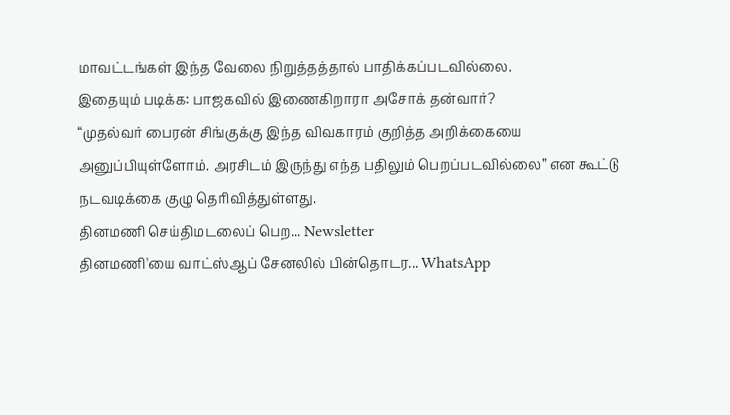மாவட்டங்கள் இந்த வேலை நிறுத்தத்தால் பாதிக்கப்படவில்லை.
இதையும் படிக்க: பாஜகவில் இணைகிறாரா அசோக் தன்வார்?
“முதல்வர் பைரன் சிங்குக்கு இந்த விவகாரம் குறித்த அறிக்கையை அனுப்பியுள்ளோம். அரசிடம் இருந்து எந்த பதிலும் பெறப்படவில்லை” என கூட்டு நடவடிக்கை குழு தெரிவித்துள்ளது.
தினமணி செய்திமடலைப் பெற... Newsletter
தினமணி'யை வாட்ஸ்ஆப் சேனலில் பின்தொடர... WhatsApp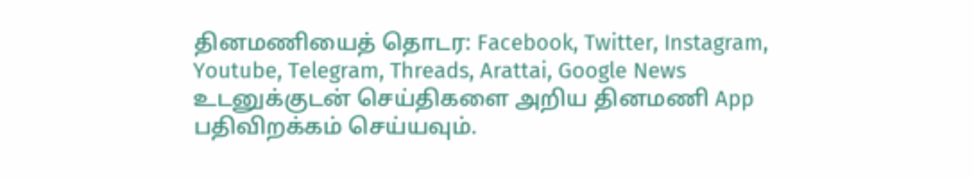தினமணியைத் தொடர: Facebook, Twitter, Instagram, Youtube, Telegram, Threads, Arattai, Google News
உடனுக்குடன் செய்திகளை அறிய தினமணி App பதிவிறக்கம் செய்யவும்.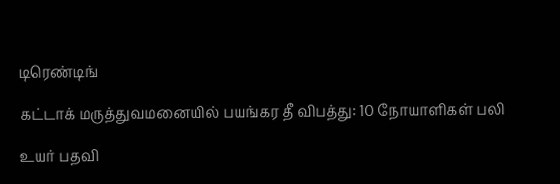டிரெண்டிங்

கட்டாக் மருத்துவமனையில் பயங்கர தீ விபத்து: 10 நோயாளிகள் பலி

உயர் பதவி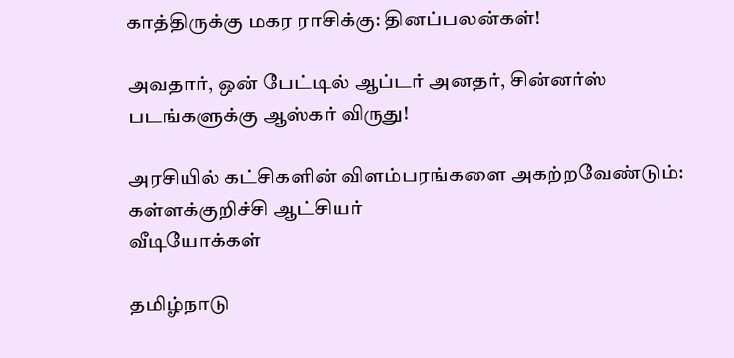காத்திருக்கு மகர ராசிக்கு: தினப்பலன்கள்!

அவதார், ஒன் பேட்டில் ஆப்டர் அனதர், சின்னர்ஸ் படங்களுக்கு ஆஸ்கர் விருது!

அரசியில் கட்சிகளின் விளம்பரங்களை அகற்றவேண்டும்: கள்ளக்குறிச்சி ஆட்சியர்
வீடியோக்கள்

தமிழ்நாடு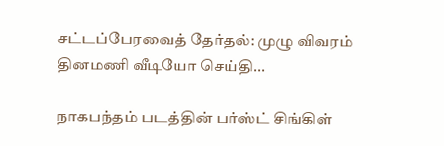சட்டப்பேரவைத் தேர்தல்: முழு விவரம்
தினமணி வீடியோ செய்தி...

நாகபந்தம் படத்தின் பர்ஸ்ட் சிங்கிள்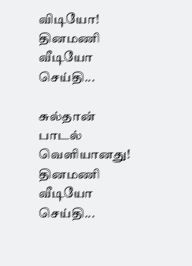விடியோ!
தினமணி வீடியோ செய்தி...

சுல்தான் பாடல் வெளியானது!
தினமணி வீடியோ செய்தி...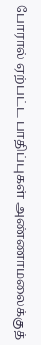போரால் ஏற்பட்ட பாதிப்புகள் அண்ணாமலைக்குத்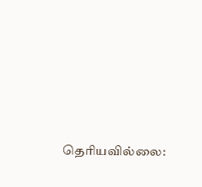தெரியவில்லை: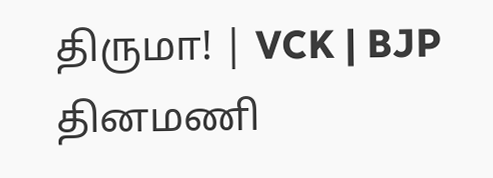திருமா! | VCK | BJP
தினமணி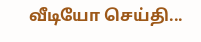வீடியோ செய்தி...